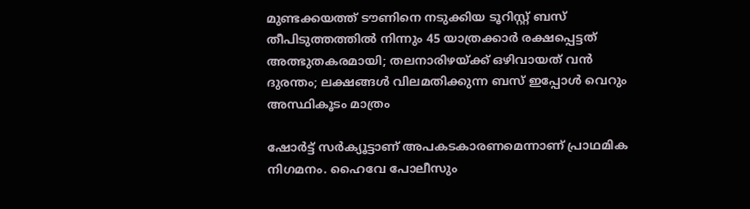മുണ്ടക്കയത്ത് ടൗണിനെ നടുക്കിയ ടൂറിസ്റ്റ് ബസ് തീപിടുത്തത്തില്‍ നിന്നും 45 യാത്രക്കാര്‍ രക്ഷപ്പെട്ടത് അത്ഭുതകരമായി; തലനാരിഴയ്ക്ക് ഒഴിവായത് വന്‍ ദുരന്തം; ലക്ഷങ്ങള്‍ വിലമതിക്കുന്ന ബസ് ഇപ്പോള്‍ വെറും അസ്ഥികൂടം മാത്രം

ഷോര്‍ട്ട് സര്‍ക്യൂട്ടാണ് അപകടകാരണമെന്നാണ് പ്രാഥമിക നിഗമനം. ഹൈവേ പോലീസും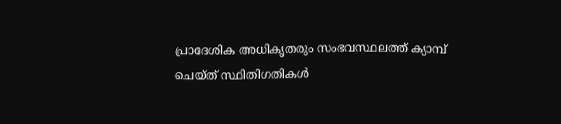പ്രാദേശിക അധികൃതരും സംഭവസ്ഥലത്ത് ക്യാമ്പ് ചെയ്ത് സ്ഥിതിഗതികള്‍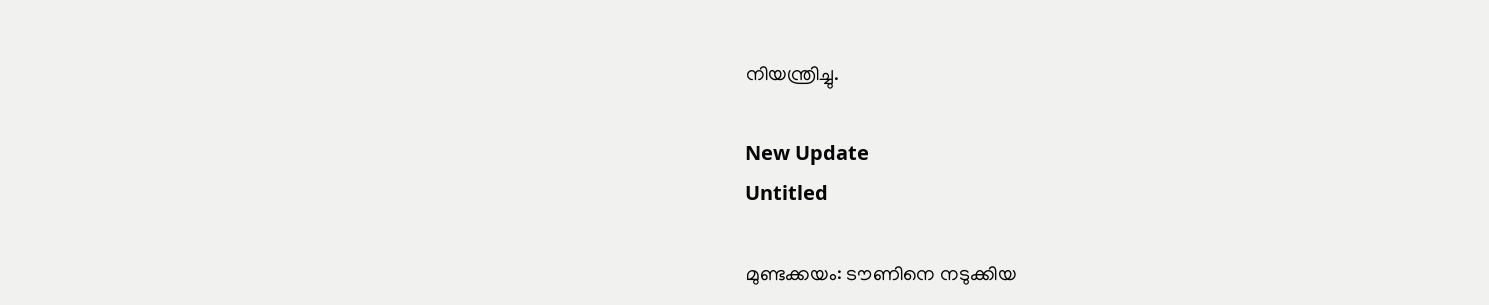നിയന്ത്രിച്ചു.

New Update
Untitled

മുണ്ടക്കയം: ടൗണിനെ നടുക്കിയ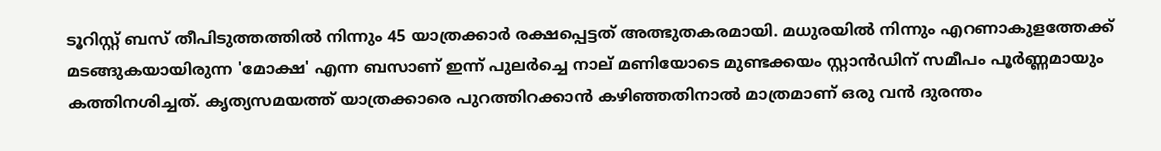ടൂറിസ്റ്റ് ബസ് തീപിടുത്തത്തില്‍ നിന്നും 45 യാത്രക്കാര്‍ രക്ഷപ്പെട്ടത് അത്ഭുതകരമായി. മധുരയില്‍ നിന്നും എറണാകുളത്തേക്ക് മടങ്ങുകയായിരുന്ന 'മോക്ഷ' എന്ന ബസാണ് ഇന്ന് പുലര്‍ച്ചെ നാല് മണിയോടെ മുണ്ടക്കയം സ്റ്റാന്‍ഡിന് സമീപം പൂര്‍ണ്ണമായും കത്തിനശിച്ചത്. കൃത്യസമയത്ത് യാത്രക്കാരെ പുറത്തിറക്കാന്‍ കഴിഞ്ഞതിനാല്‍ മാത്രമാണ് ഒരു വന്‍ ദുരന്തം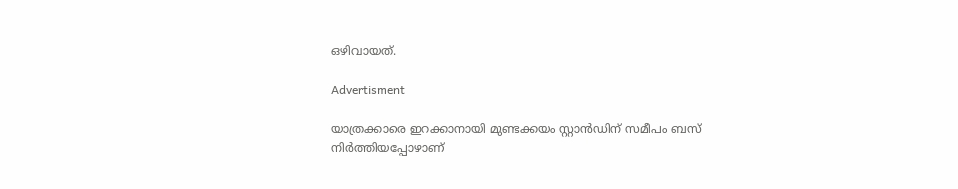ഒഴിവായത്.

Advertisment

യാത്രക്കാരെ ഇറക്കാനായി മുണ്ടക്കയം സ്റ്റാന്‍ഡിന് സമീപം ബസ് നിര്‍ത്തിയപ്പോഴാണ്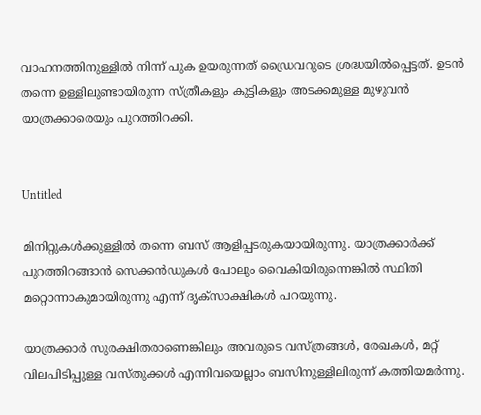വാഹനത്തിനുള്ളില്‍ നിന്ന് പുക ഉയരുന്നത് ഡ്രൈവറുടെ ശ്രദ്ധയില്‍പ്പെട്ടത്. ഉടന്‍ തന്നെ ഉള്ളിലുണ്ടായിരുന്ന സ്ത്രീകളും കുട്ടികളും അടക്കമുള്ള മുഴുവന്‍ യാത്രക്കാരെയും പുറത്തിറക്കി.


Untitled

മിനിറ്റുകള്‍ക്കുള്ളില്‍ തന്നെ ബസ് ആളിപ്പടരുകയായിരുന്നു. യാത്രക്കാര്‍ക്ക് പുറത്തിറങ്ങാന്‍ സെക്കന്‍ഡുകള്‍ പോലും വൈകിയിരുന്നെങ്കില്‍ സ്ഥിതി മറ്റൊന്നാകുമായിരുന്നു എന്ന് ദൃക്സാക്ഷികള്‍ പറയുന്നു.

യാത്രക്കാര്‍ സുരക്ഷിതരാണെങ്കിലും അവരുടെ വസ്ത്രങ്ങള്‍, രേഖകള്‍, മറ്റ് വിലപിടിപ്പുള്ള വസ്തുക്കള്‍ എന്നിവയെല്ലാം ബസിനുള്ളിലിരുന്ന് കത്തിയമര്‍ന്നു.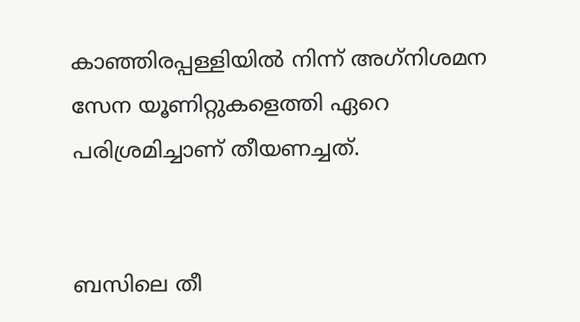കാഞ്ഞിരപ്പള്ളിയില്‍ നിന്ന് അഗ്‌നിശമന സേന യൂണിറ്റുകളെത്തി ഏറെ പരിശ്രമിച്ചാണ് തീയണച്ചത്.


ബസിലെ തീ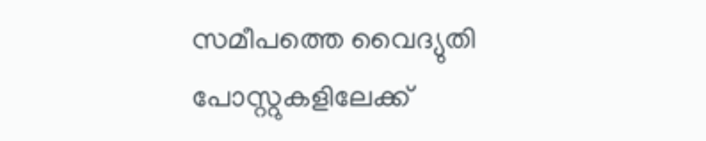സമീപത്തെ വൈദ്യുതി പോസ്റ്റുകളിലേക്ക്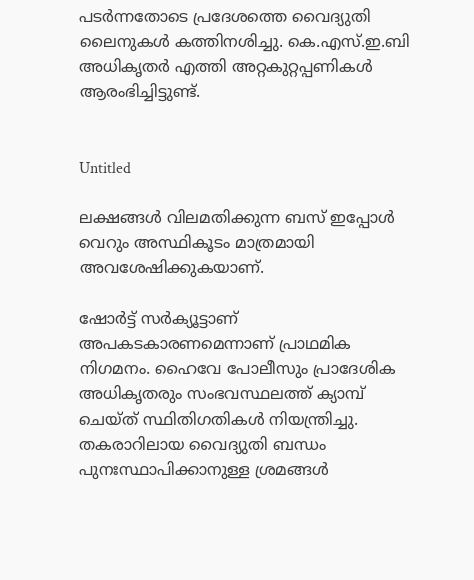പടര്‍ന്നതോടെ പ്രദേശത്തെ വൈദ്യുതി ലൈനുകള്‍ കത്തിനശിച്ചു. കെ.എസ്.ഇ.ബി അധികൃതര്‍ എത്തി അറ്റകുറ്റപ്പണികള്‍ ആരംഭിച്ചിട്ടുണ്ട്.


Untitled

ലക്ഷങ്ങള്‍ വിലമതിക്കുന്ന ബസ് ഇപ്പോള്‍ വെറും അസ്ഥികൂടം മാത്രമായി അവശേഷിക്കുകയാണ്.

ഷോര്‍ട്ട് സര്‍ക്യൂട്ടാണ് അപകടകാരണമെന്നാണ് പ്രാഥമിക നിഗമനം. ഹൈവേ പോലീസും പ്രാദേശിക അധികൃതരും സംഭവസ്ഥലത്ത് ക്യാമ്പ് ചെയ്ത് സ്ഥിതിഗതികള്‍ നിയന്ത്രിച്ചു. തകരാറിലായ വൈദ്യുതി ബന്ധം പുനഃസ്ഥാപിക്കാനുള്ള ശ്രമങ്ങള്‍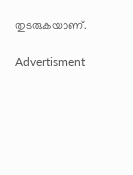തുടരുകയാണ്.

Advertisment